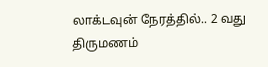லாக்டவுன் நேரத்தில்.. 2 வது திருமணம்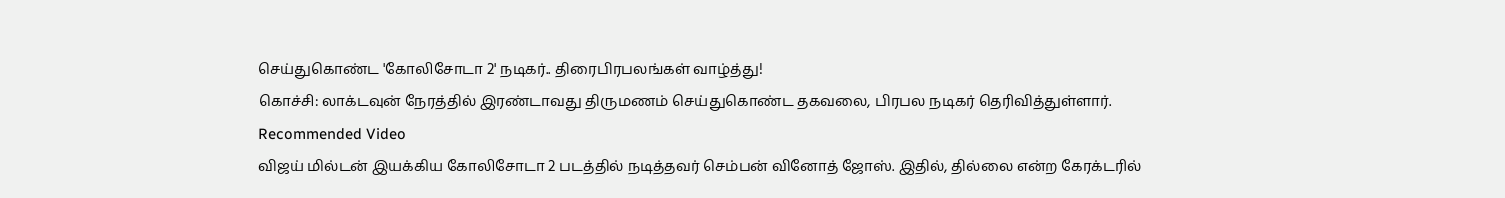செய்துகொண்ட 'கோலிசோடா 2' நடிகர்.. திரைபிரபலங்கள் வாழ்த்து!
கொச்சி: லாக்டவுன் நேரத்தில் இரண்டாவது திருமணம் செய்துகொண்ட தகவலை, பிரபல நடிகர் தெரிவித்துள்ளார்.
Recommended Video
விஜய் மில்டன் இயக்கிய கோலிசோடா 2 படத்தில் நடித்தவர் செம்பன் வினோத் ஜோஸ். இதில், தில்லை என்ற கேரக்டரில்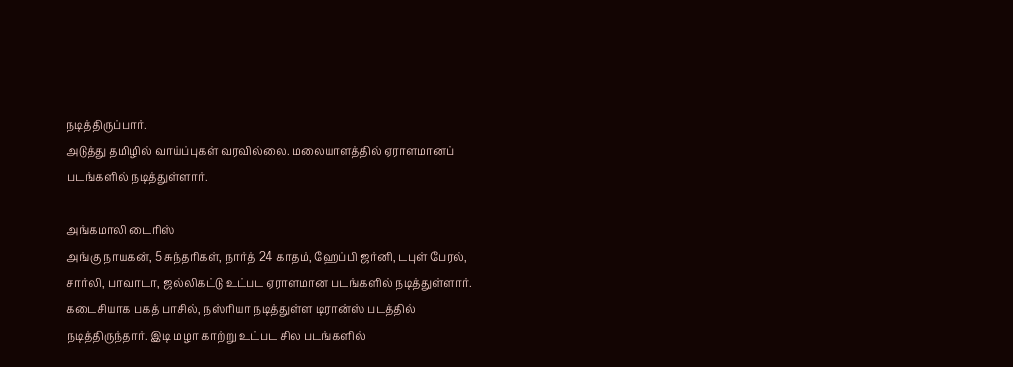நடித்திருப்பார்.
அடுத்து தமிழில் வாய்ப்புகள் வரவில்லை. மலையாளத்தில் ஏராளமானப் படங்களில் நடித்துள்ளார்.

அங்கமாலி டைரிஸ்
அங்கு நாயகன், 5 சுந்தரிகள், நார்த் 24 காதம், ஹேப்பி ஜர்னி, டபுள் பேரல், சார்லி, பாவாடா, ஜல்லிகட்டு உட்பட ஏராளமான படங்களில் நடித்துள்ளார். கடைசியாக பகத் பாசில், நஸ்ரியா நடித்துள்ள டிரான்ஸ் படத்தில் நடித்திருந்தார். இடி மழா காற்று உட்பட சில படங்களில்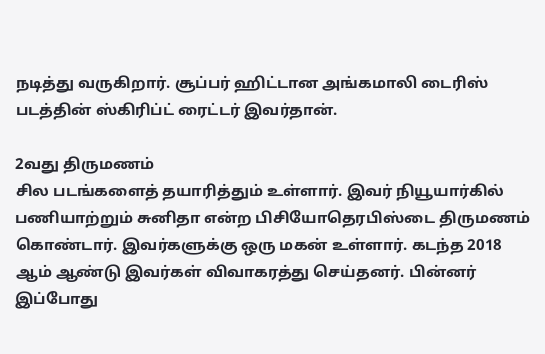நடித்து வருகிறார். சூப்பர் ஹிட்டான அங்கமாலி டைரிஸ் படத்தின் ஸ்கிரிப்ட் ரைட்டர் இவர்தான்.

2வது திருமணம்
சில படங்களைத் தயாரித்தும் உள்ளார். இவர் நியூயார்கில் பணியாற்றும் சுனிதா என்ற பிசியோதெரபிஸ்டை திருமணம் கொண்டார். இவர்களுக்கு ஒரு மகன் உள்ளார். கடந்த 2018 ஆம் ஆண்டு இவர்கள் விவாகரத்து செய்தனர். பின்னர் இப்போது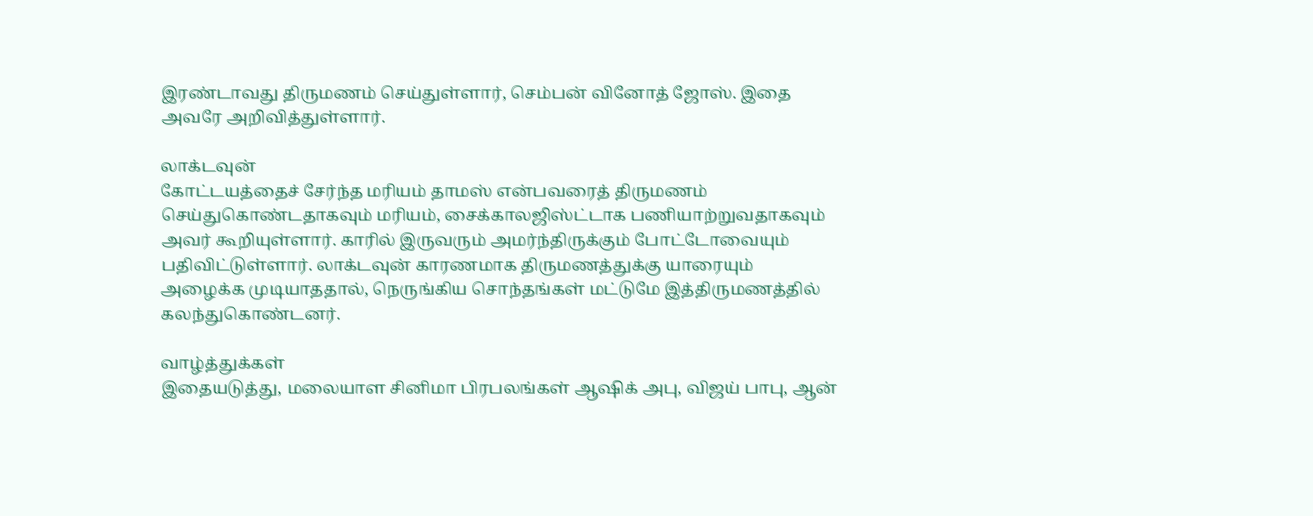இரண்டாவது திருமணம் செய்துள்ளார், செம்பன் வினோத் ஜோஸ். இதை அவரே அறிவித்துள்ளார்.

லாக்டவுன்
கோட்டயத்தைச் சேர்ந்த மரியம் தாமஸ் என்பவரைத் திருமணம் செய்துகொண்டதாகவும் மரியம், சைக்காலஜிஸ்ட்டாக பணியாற்றுவதாகவும் அவர் கூறியுள்ளார். காரில் இருவரும் அமர்ந்திருக்கும் போட்டோவையும் பதிவிட்டுள்ளார். லாக்டவுன் காரணமாக திருமணத்துக்கு யாரையும் அழைக்க முடியாததால், நெருங்கிய சொந்தங்கள் மட்டுமே இத்திருமணத்தில் கலந்துகொண்டனர்.

வாழ்த்துக்கள்
இதையடுத்து, மலையாள சினிமா பிரபலங்கள் ஆஷிக் அபு, விஜய் பாபு, ஆன்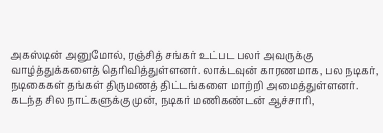அகஸ்டின் அனுமோல், ரஞ்சித் சங்கர் உட்பட பலர் அவருக்கு வாழ்த்துக்களைத் தெரிவித்துள்ளனர். லாக்டவுன் காரணமாக, பல நடிகர், நடிகைகள் தங்கள் திருமணத் திட்டங்களை மாற்றி அமைத்துள்ளனர். கடந்த சில நாட்களுக்கு முன், நடிகர் மணிகண்டன் ஆச்சாரி,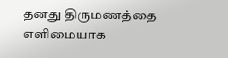தனது திருமணத்தை எளிமையாக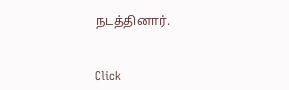நடத்தினார்.


Click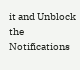it and Unblock the Notifications